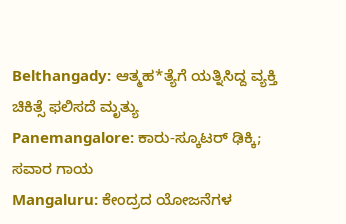Belthangady: ಆತ್ಮಹ*ತ್ಯೆಗೆ ಯತ್ನಿಸಿದ್ದ ವ್ಯಕ್ತಿ ಚಿಕಿತ್ಸೆ ಫಲಿಸದೆ ಮೃತ್ಯು
Panemangalore: ಕಾರು-ಸ್ಕೂಟರ್ ಢಿಕ್ಕಿ; ಸವಾರ ಗಾಯ
Mangaluru: ಕೇಂದ್ರದ ಯೋಜನೆಗಳ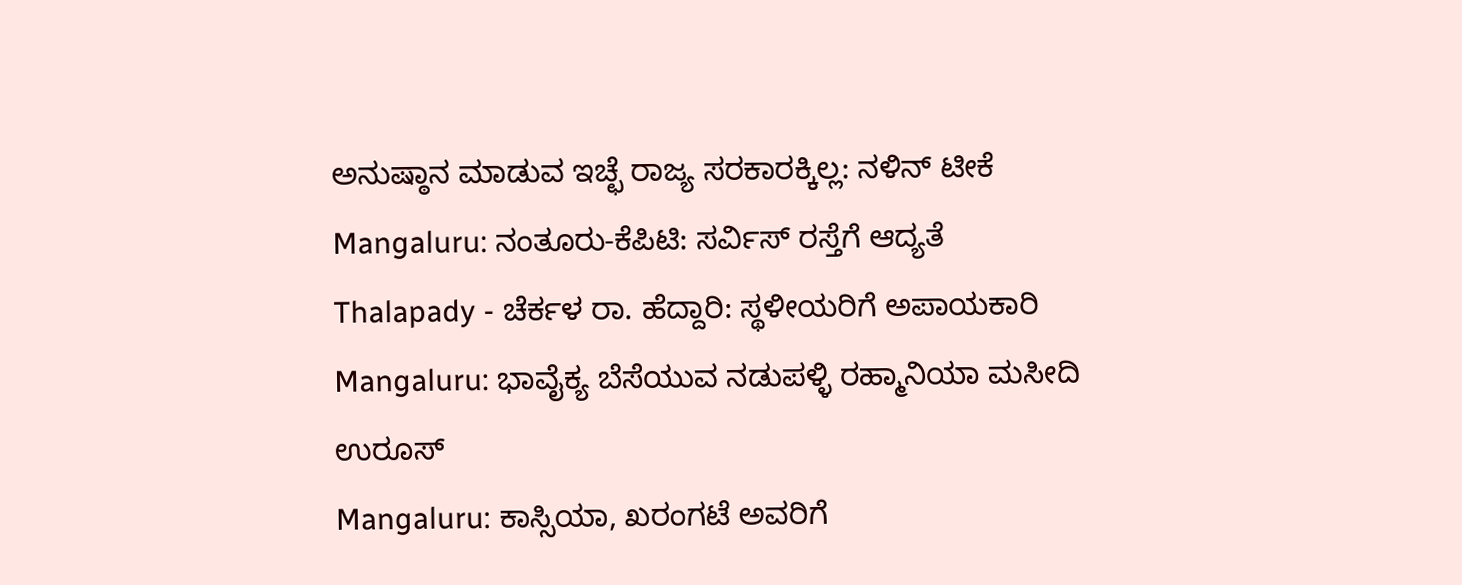ಅನುಷ್ಠಾನ ಮಾಡುವ ಇಚ್ಛೆ ರಾಜ್ಯ ಸರಕಾರಕ್ಕಿಲ್ಲ: ನಳಿನ್ ಟೀಕೆ
Mangaluru: ನಂತೂರು-ಕೆಪಿಟಿ: ಸರ್ವಿಸ್ ರಸ್ತೆಗೆ ಆದ್ಯತೆ
Thalapady - ಚೆರ್ಕಳ ರಾ. ಹೆದ್ದಾರಿ: ಸ್ಥಳೀಯರಿಗೆ ಅಪಾಯಕಾರಿ
Mangaluru: ಭಾವೈಕ್ಯ ಬೆಸೆಯುವ ನಡುಪಳ್ಳಿ ರಹ್ಮಾನಿಯಾ ಮಸೀದಿ ಉರೂಸ್
Mangaluru: ಕಾಸ್ಸಿಯಾ, ಖರಂಗಟೆ ಅವರಿಗೆ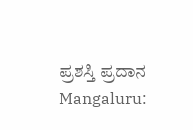ಪ್ರಶಸ್ತಿ ಪ್ರದಾನ
Mangaluru: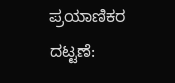ಪ್ರಯಾಣಿಕರ ದಟ್ಟಣೆ: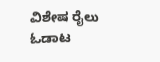ವಿಶೇಷ ರೈಲು ಓಡಾಟ